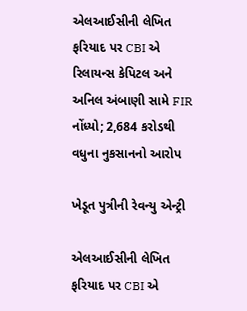એલઆઈસીની લેખિત ફરિયાદ પર CBI એ રિલાયન્સ કેપિટલ અને અનિલ અંબાણી સામે FIR નોંધ્યો; 2,684 કરોડથી વધુના નુકસાનનો આરોપ

ખેડૂત પુત્રીની રેવન્યુ એન્ટ્રી

એલઆઈસીની લેખિત ફરિયાદ પર CBI એ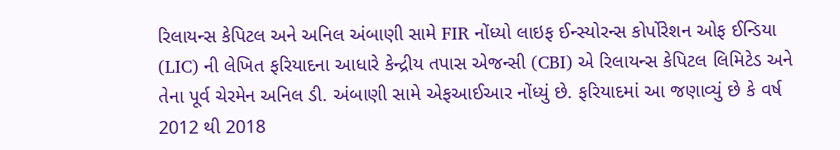રિલાયન્સ કેપિટલ અને અનિલ અંબાણી સામે FIR નોંધ્યો લાઇફ ઈન્સ્યોરન્સ કોર્પોરેશન ઓફ ઈન્ડિયા (LIC) ની લેખિત ફરિયાદના આધારે કેન્દ્રીય તપાસ એજન્સી (CBI) એ રિલાયન્સ કેપિટલ લિમિટેડ અને તેના પૂર્વ ચેરમેન અનિલ ડી. અંબાણી સામે એફઆઈઆર નોંધ્યું છે. ફરિયાદમાં આ જણાવ્યું છે કે વર્ષ 2012 થી 2018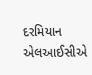દરમિયાન એલઆઈસીએ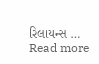રિલાયન્સ … Read more